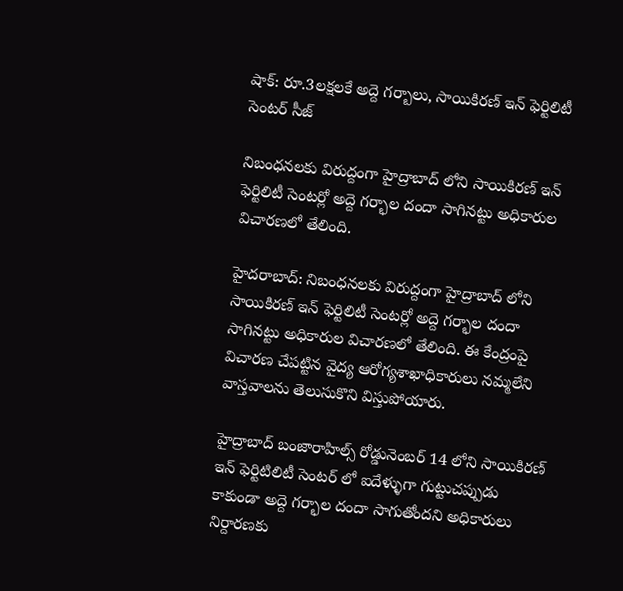షాక్: రూ.3లక్షలకే అద్దె గర్బాలు, సాయికిరణ్ ఇన్ ఫెర్టిలిటీ సెంటర్ సీజ్

నిబంధనలకు విరుద్దంగా హైద్రాబాద్ లోని సాయికిరణ్ ఇన్ ఫెర్టిలిటీ సెంటర్లో అద్దె గర్భాల దందా సాగినట్టు అధికారుల విచారణలో తేలింది.

హైదరాబాద్: నిబంధనలకు విరుద్దంగా హైద్రాబాద్ లోని సాయికిరణ్ ఇన్ ఫెర్టిలిటీ సెంటర్లో అద్దె గర్భాల దందా సాగినట్టు అధికారుల విచారణలో తేలింది. ఈ కేంద్రంపై విచారణ చేపట్టిన వైద్య ఆరోగ్యశాఖాధికారులు నమ్మలేని వాస్తవాలను తెలుసుకొని విస్తుపోయారు.

హైద్రాబాద్ బంజారాహిల్స్ రోడ్డునెంబర్ 14 లోని సాయికిరణ్ ఇన్ ఫెర్టిటిలిటీ సెంటర్ లో ఐదేళ్ళుగా గుట్టుచప్పుడు కాకుండా అద్దె గర్భాల దందా సాగుతోందని అధికారులు నిర్దారణకు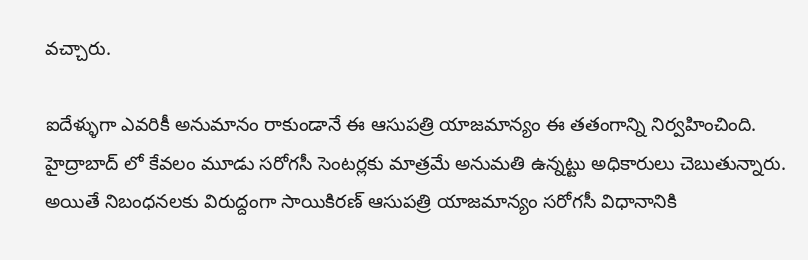వచ్చారు.

ఐదేళ్ళుగా ఎవరికీ అనుమానం రాకుండానే ఈ ఆసుపత్రి యాజమాన్యం ఈ తతంగాన్ని నిర్వహించింది. హైద్రాబాద్ లో కేవలం మూడు సరోగసీ సెంటర్లకు మాత్రమే అనుమతి ఉన్నట్టు అధికారులు చెబుతున్నారు. అయితే నిబంధనలకు విరుద్దంగా సాయికిరణ్ ఆసుపత్రి యాజమాన్యం సరోగసీ విధానానికి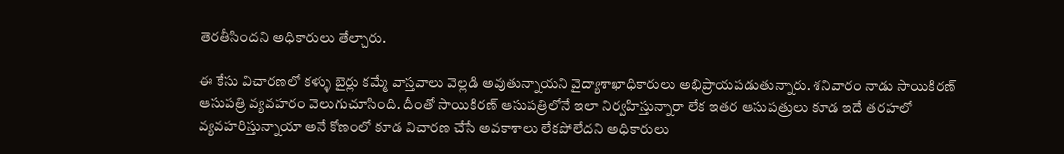తెరతీసిందని అధికారులు తేల్చారు.

ఈ కేసు విచారణలో కళ్ళు బైర్లు కమ్మే వాస్తవాలు వెల్లడి అవుతున్నాయని వైద్యాశాఖాధికారులు అభిప్రాయపడుతున్నారు. శనివారం నాడు సాయికిరణ్ ఆసుపత్రి వ్యవహరం వెలుగుచూసింది. దీంతో సాయికిరణ్ ఆసుపత్రిలోనే ఇలా నిర్వహిస్తున్నారా లేక ఇతర ఆసుపత్రులు కూడ ఇదే తరహలో వ్యవహరిస్తున్నాయా అనే కోణంలో కూడ విచారణ చేసే అవకాశాలు లేకపోలేదని అధికారులు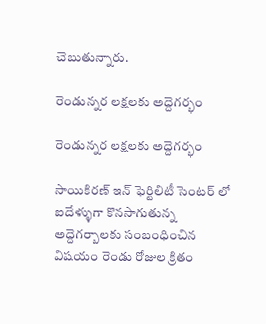చెబుతున్నారు.

రెండున్నర లక్షలకు అద్దెగర్భం

రెండున్నర లక్షలకు అద్దెగర్భం

సాయికిరణ్ ఇన్ ఫెర్టిలిటీ సెంటర్ లో ఐదేళ్ళుగా కొనసాగుతున్న అద్దెగర్బాలకు సంబంధించిన విషయం రెండు రోజుల క్రితం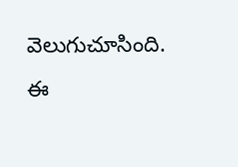వెలుగుచూసింది. ఈ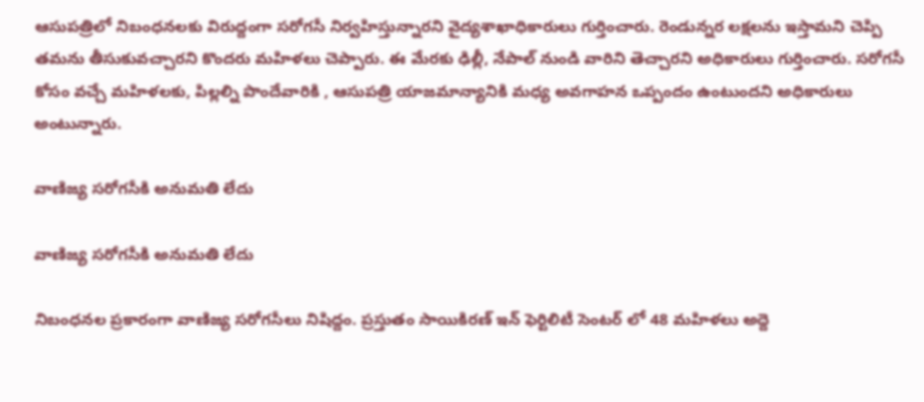ఆసుపత్రిలో నిబంధనలకు విరుద్దంగా సరోగసీ నిర్వహిస్తున్నారని వైద్యశాఖాధికారులు గుర్తించారు. రెండున్నర లక్షలను ఇస్తామని చెప్పి తమను తీసుకువచ్చారని కొందరు మహిళలు చెప్పారు. ఈ మేరకు ఢిల్లీ, నేపాల్ నుండి వారిని తెచ్చారని అధికారులు గుర్తించారు. సరోగసీ కోసం వచ్చే మహిళలకు, పిల్లల్ని పొందేవారికి , ఆసుపత్రి యాజమాన్యానికి మధ్య అవగాహన ఒప్పందం ఉంటుందని అధికారులు అంటున్నారు.

వాణిజ్య సరోగసీకి అనుమతి లేదు

వాణిజ్య సరోగసీకి అనుమతి లేదు

నిబంధనల ప్రకారంగా వాణిజ్య సరోగసీలు నిషిద్దం. ప్రస్తుతం సాయికిరణ్ ఇన్ ఫెర్టిలిటీ సెంటర్ లో 48 మహిళలు అద్దె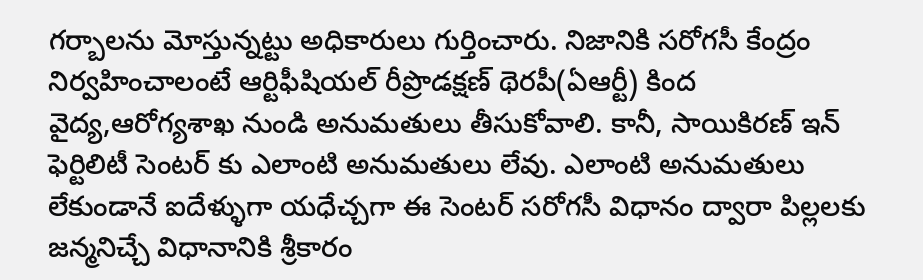గర్బాలను మోస్తున్నట్టు అధికారులు గుర్తించారు. నిజానికి సరోగసీ కేంద్రం నిర్వహించాలంటే ఆర్టిఫీషియల్ రీప్రొడక్షణ్ థెరపీ(ఏఆర్టీ) కింద వైద్య,ఆరోగ్యశాఖ నుండి అనుమతులు తీసుకోవాలి. కానీ, సాయికిరణ్ ఇన్ ఫెర్టిలిటీ సెంటర్ కు ఎలాంటి అనుమతులు లేవు. ఎలాంటి అనుమతులు లేకుండానే ఐదేళ్ళుగా యధేచ్చగా ఈ సెంటర్ సరోగసీ విధానం ద్వారా పిల్లలకు జన్మనిచ్చే విధానానికి శ్రీకారం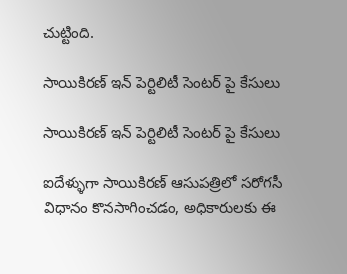చుట్టింది.

సాయికిరణ్ ఇన్ పెర్టిలిటీ సెంటర్ పై కేసులు

సాయికిరణ్ ఇన్ పెర్టిలిటీ సెంటర్ పై కేసులు

ఐదేళ్ళుగా సాయికిరణ్ ఆసుపత్రిలో సరోగసీ విధానం కొనసాగించడం, అధికారులకు ఈ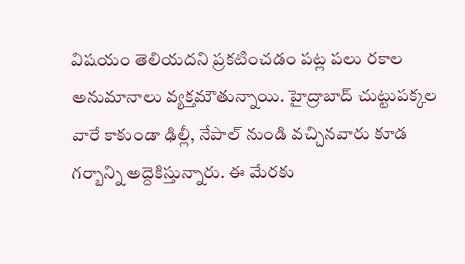విషయం తెలియదని ప్రకటించడం పట్ల పలు రకాల అనుమానాలు వ్యక్తమౌతున్నాయి. హైద్రాబాద్ చుట్టుపక్కల వారే కాకుండా ఢిల్లీ, నేపాల్ నుండి వచ్చినవారు కూడ గర్బాన్ని అద్దెకిస్తున్నారు. ఈ మేరకు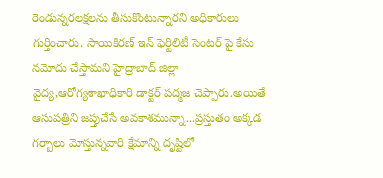రెండున్నరలక్షలను తీసుకొంటున్నారని అధికారులు గుర్తించారు. సాయికిరణ్ ఇన్ ఫెర్టిలిటీ సెంటర్ పై కేసు నమోదు చేస్తామని హైద్రాబాద్ జిల్లా వైద్య,ఆరోగ్యశాఖాధికారి డాక్టర్ పద్మజ చెప్పారు.అయితే ఆసుపత్రిని జప్తుచేసే అవకాశమున్నా...ప్రస్తుతం అక్కడ గర్బాలు మోస్తున్నవారి క్షేమాన్ని దృష్టిలో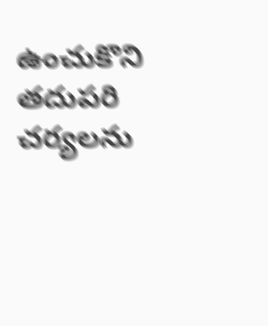ఉంచుకొని తదుపరి చర్యలను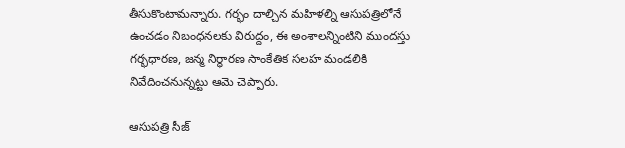తీసుకొంటామన్నారు. గర్భం దాల్చిన మహిళల్ని ఆసుపత్రిలోనే ఉంచడం నిబంధనలకు విరుద్దం, ఈ అంశాలన్నింటిని ముందస్తు గర్భధారణ, జన్మ నిర్ధారణ సాంకేతిక సలహ మండలికి నివేదించనున్నట్టు ఆమె చెప్పారు.

ఆసుపత్రి సీజ్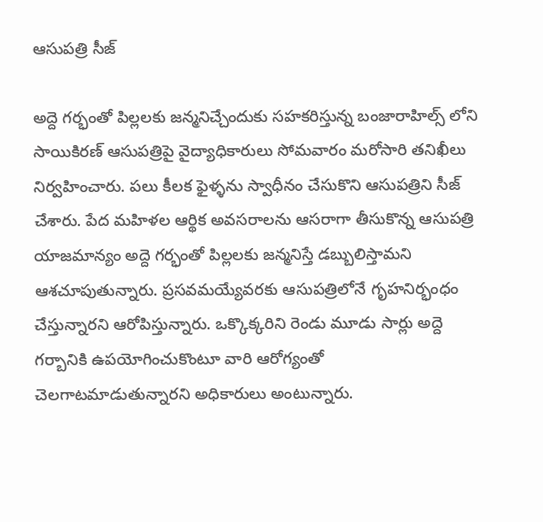ఆసుపత్రి సీజ్

అద్దె గర్భంతో పిల్లలకు జన్మనిచ్చేందుకు సహకరిస్తున్న బంజారాహిల్స్ లోని సాయికిరణ్ ఆసుపత్రిపై వైద్యాధికారులు సోమవారం మరోసారి తనిఖీలు నిర్వహించారు. పలు కీలక ఫైళ్ళను స్వాధీనం చేసుకొని ఆసుపత్రిని సీజ్ చేశారు. పేద మహిళల ఆర్థిక అవసరాలను ఆసరాగా తీసుకొన్న ఆసుపత్రి యాజమాన్యం అద్దె గర్భంతో పిల్లలకు జన్మనిస్తే డబ్బులిస్తామని ఆశచూపుతున్నారు. ప్రసవమయ్యేవరకు ఆసుపత్రిలోనే గృహనిర్భంధం చేస్తున్నారని ఆరోపిస్తున్నారు. ఒక్కొక్కరిని రెండు మూడు సార్లు అద్దె గర్బానికి ఉపయోగించుకొంటూ వారి ఆరోగ్యంతో చెలగాటమాడుతున్నారని అధికారులు అంటున్నారు.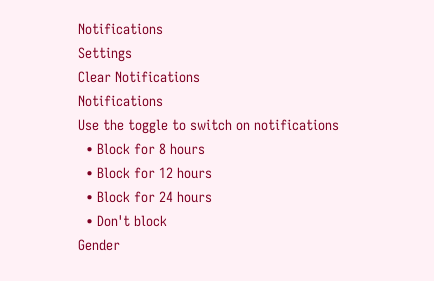Notifications
Settings
Clear Notifications
Notifications
Use the toggle to switch on notifications
  • Block for 8 hours
  • Block for 12 hours
  • Block for 24 hours
  • Don't block
Gender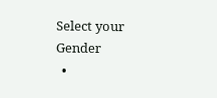Select your Gender
  •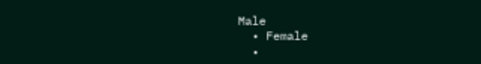Male
  • Female
  •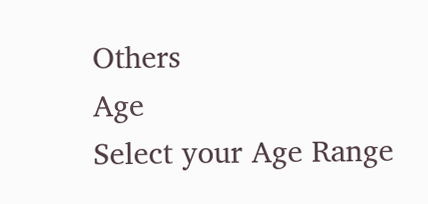Others
Age
Select your Age Range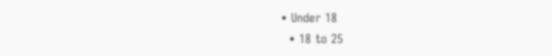• Under 18
  • 18 to 25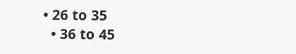• 26 to 35
  • 36 to 45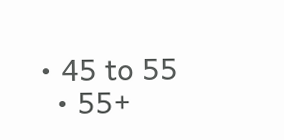• 45 to 55
  • 55+